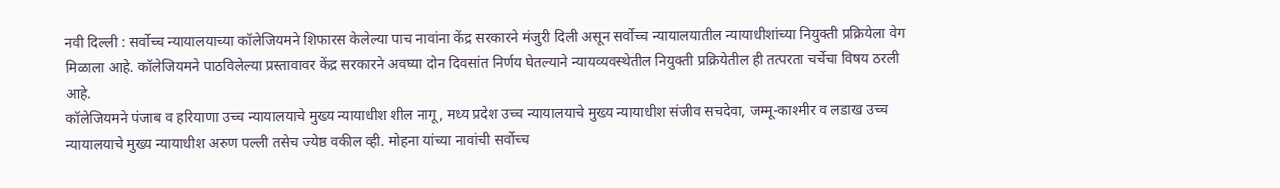नवी दिल्ली : सर्वोच्च न्यायालयाच्या कॉलेजियमने शिफारस केलेल्या पाच नावांना केंद्र सरकारने मंजुरी दिली असून सर्वोच्च न्यायालयातील न्यायाधीशांच्या नियुक्ती प्रक्रियेला वेग मिळाला आहे. कॉलेजियमने पाठविलेल्या प्रस्तावावर केंद्र सरकारने अवघ्या दोन दिवसांत निर्णय घेतल्याने न्यायव्यवस्थेतील नियुक्ती प्रक्रियेतील ही तत्परता चर्चेचा विषय ठरली आहे.
कॉलेजियमने पंजाब व हरियाणा उच्च न्यायालयाचे मुख्य न्यायाधीश शील नागू, मध्य प्रदेश उच्च न्यायालयाचे मुख्य न्यायाधीश संजीव सचदेवा, जम्मू-काश्मीर व लडाख उच्च न्यायालयाचे मुख्य न्यायाधीश अरुण पल्ली तसेच ज्येष्ठ वकील व्ही. मोहना यांच्या नावांची सर्वोच्च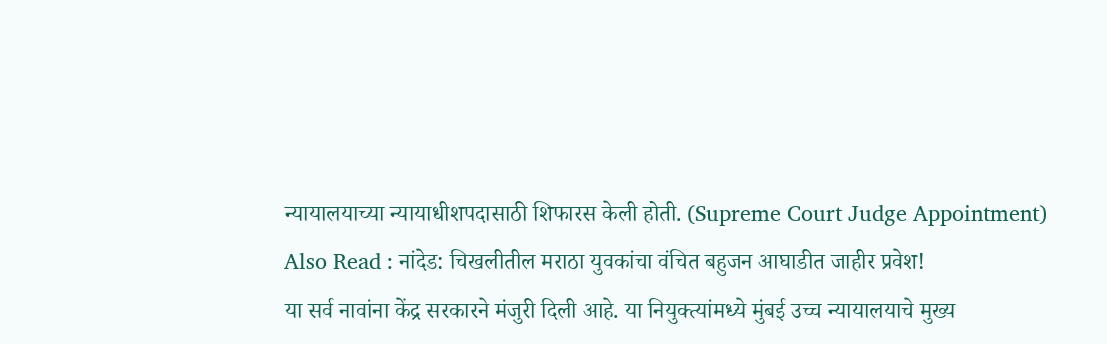न्यायालयाच्या न्यायाधीशपदासाठी शिफारस केली होती. (Supreme Court Judge Appointment)
Also Read : नांदेड: चिखलीतील मराठा युवकांचा वंचित बहुजन आघाडीत जाहीर प्रवेश!
या सर्व नावांना केंद्र सरकारने मंजुरी दिली आहे. या नियुक्त्यांमध्ये मुंबई उच्च न्यायालयाचे मुख्य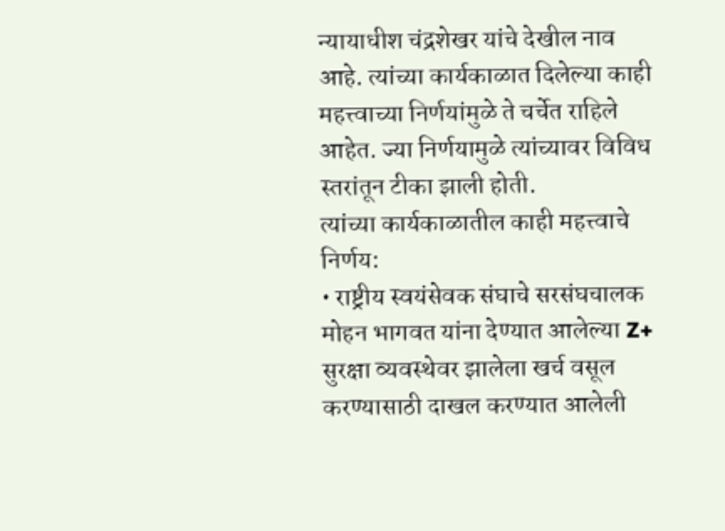न्यायाधीश चंद्रशेखर यांचे देखील नाव आहे. त्यांच्या कार्यकाळात दिलेल्या काही महत्त्वाच्या निर्णयांमुळे ते चर्चेत राहिले आहेत. ज्या निर्णयामुळे त्यांच्यावर विविध स्तरांतून टीका झाली होती.
त्यांच्या कार्यकाळातील काही महत्त्वाचे निर्णय:
• राष्ट्रीय स्वयंसेवक संघाचे सरसंघचालक मोहन भागवत यांना देण्यात आलेल्या Z+ सुरक्षा व्यवस्थेवर झालेला खर्च वसूल करण्यासाठी दाखल करण्यात आलेली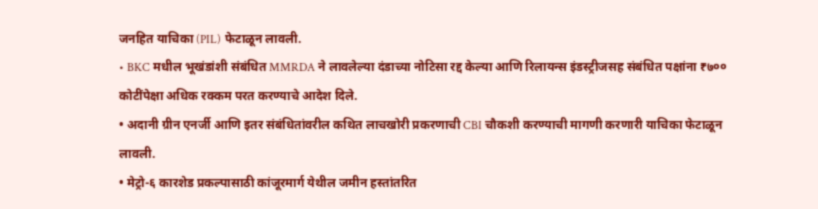जनहित याचिका (PIL) फेटाळून लावली.
• BKC मधील भूखंडांशी संबंधित MMRDA ने लावलेल्या दंडाच्या नोटिसा रद्द केल्या आणि रिलायन्स इंडस्ट्रीजसह संबंधित पक्षांना ₹७०० कोटींपेक्षा अधिक रक्कम परत करण्याचे आदेश दिले.
• अदानी ग्रीन एनर्जी आणि इतर संबंधितांवरील कथित लाचखोरी प्रकरणाची CBI चौकशी करण्याची मागणी करणारी याचिका फेटाळून लावली.
• मेट्रो-६ कारशेड प्रकल्पासाठी कांजूरमार्ग येथील जमीन हस्तांतरित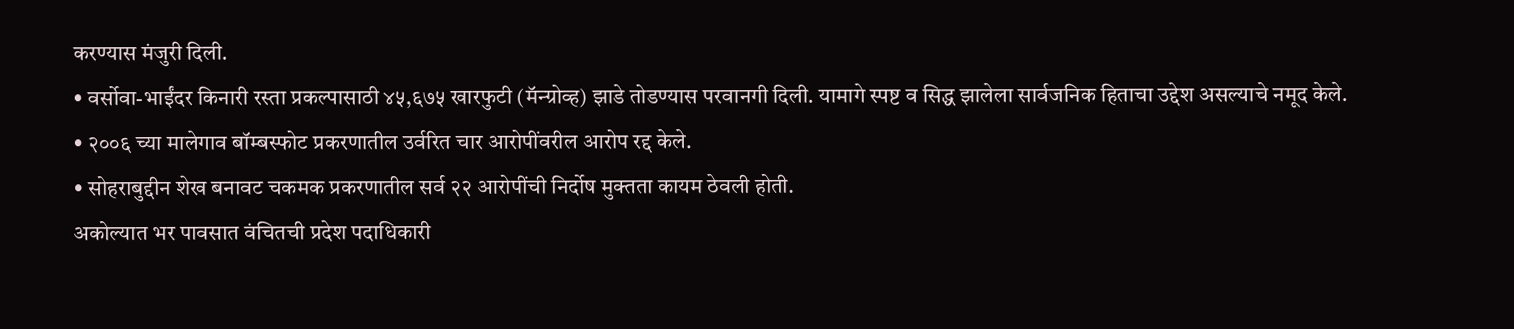करण्यास मंजुरी दिली.
• वर्सोवा-भाईंदर किनारी रस्ता प्रकल्पासाठी ४५,६७५ खारफुटी (मॅन्ग्रोव्ह) झाडे तोडण्यास परवानगी दिली. यामागे स्पष्ट व सिद्ध झालेला सार्वजनिक हिताचा उद्देश असल्याचे नमूद केले.
• २००६ च्या मालेगाव बॉम्बस्फोट प्रकरणातील उर्वरित चार आरोपींवरील आरोप रद्द केले.
• सोहराबुद्दीन शेख बनावट चकमक प्रकरणातील सर्व २२ आरोपींची निर्दोष मुक्तता कायम ठेवली होती.
अकोल्यात भर पावसात वंचितची प्रदेश पदाधिकारी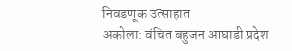निवडणूक उत्साहात
अकोला: वंचित बहुजन आघाडी प्रदेश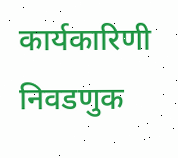कार्यकारिणी निवडणुक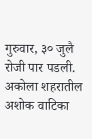गुरुवार, ३० जुलै रोजी पार पडली. अकोला शहरातील अशोक वाटिका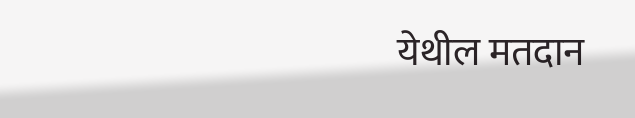येथील मतदान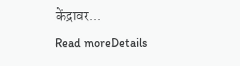केंद्रावर...
Read moreDetails